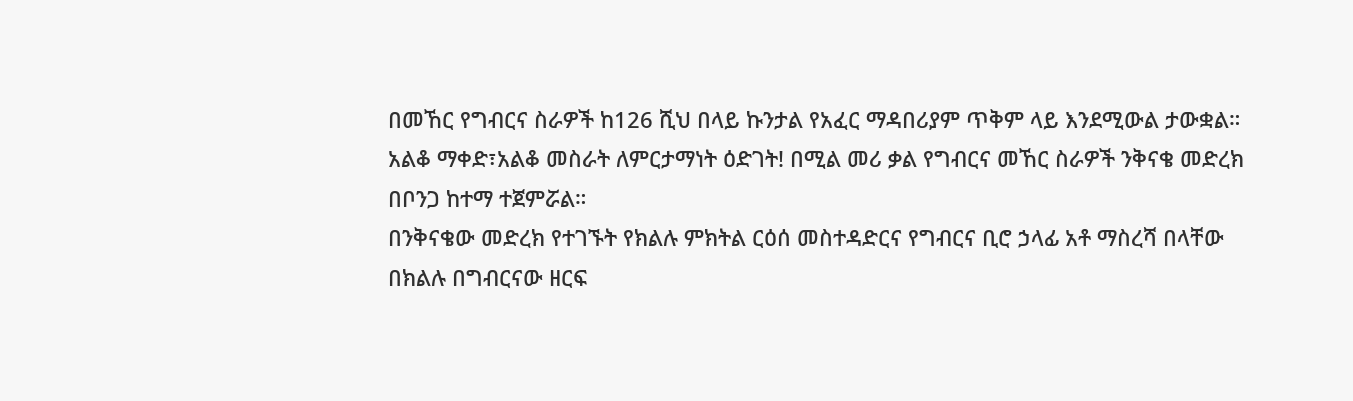በመኸር የግብርና ስራዎች ከ126 ሺህ በላይ ኩንታል የአፈር ማዳበሪያም ጥቅም ላይ እንደሚውል ታውቋል።
አልቆ ማቀድ፣አልቆ መስራት ለምርታማነት ዕድገት! በሚል መሪ ቃል የግብርና መኸር ስራዎች ንቅናቄ መድረክ በቦንጋ ከተማ ተጀምሯል።
በንቅናቄው መድረክ የተገኙት የክልሉ ምክትል ርዕሰ መስተዳድርና የግብርና ቢሮ ኃላፊ አቶ ማስረሻ በላቸው በክልሉ በግብርናው ዘርፍ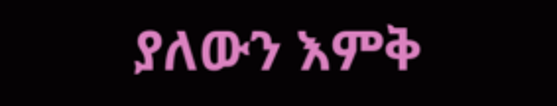ያለውን እምቅ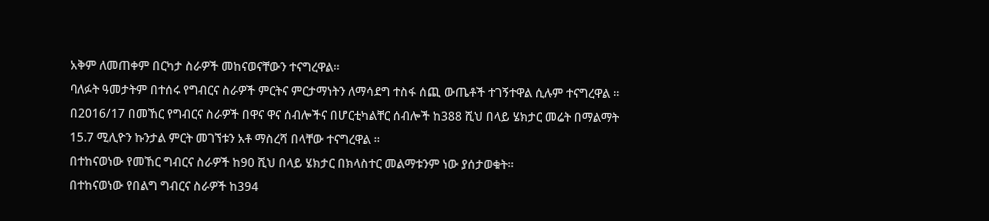አቅም ለመጠቀም በርካታ ስራዎች መከናወናቸውን ተናግረዋል።
ባለፉት ዓመታትም በተሰሩ የግብርና ስራዎች ምርትና ምርታማነትን ለማሳደግ ተስፋ ሰጪ ውጤቶች ተገኝተዋል ሲሉም ተናግረዋል ።
በ2016/17 በመኸር የግብርና ስራዎች በዋና ዋና ሰብሎችና በሆርቲካልቸር ሰብሎች ከ388 ሺህ በላይ ሄክታር መሬት በማልማት 15.7 ሚሊዮን ኩንታል ምርት መገኘቱን አቶ ማስረሻ በላቸው ተናግረዋል ።
በተከናወነው የመኸር ግብርና ስራዎች ከ90 ሺህ በላይ ሄክታር በክላስተር መልማቱንም ነው ያሰታወቁት።
በተከናወነው የበልግ ግብርና ስራዎች ከ394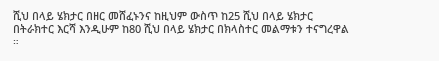ሺህ በላይ ሄክታር በዘር መሸፈኑንና ከዚህም ውስጥ ከ25 ሺህ በላይ ሄክታር በትራክተር እርሻ እንዲሁም ከ80 ሺህ በላይ ሄክታር በክላስተር መልማቱን ተናግረዋል ።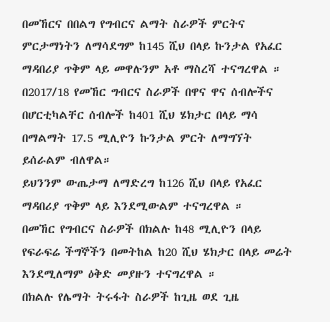በመኸርና በበልግ የግብርና ልማት ስራዎች ምርትና ምርታማነትን ለማሳደግም ከ145 ሺህ በላይ ኩንታል የአፈር ማዳበሪያ ጥቅም ላይ መዋሉንም አቶ ማስረሻ ተናግረዋል ።
በ2017/18 የመኸር ግብርና ስራዎች በዋና ዋና ሰብሎችና በሆርቲካልቸር ሰብሎች ከ401 ሺህ ሄክታር በላይ ማሳ በማልማት 17.5 ሚሊዮን ኩንታል ምርት ለማግኘት ይሰራልም ብለዋል።
ይህንንም ውጤታማ ለማድረግ ከ126 ሺህ በላይ የአፈር ማዳበሪያ ጥቅም ላይ እንደሚውልም ተናግረዋል ።
በመኸር የግብርና ስራዎች በክልሉ ከ48 ሚሊዮን በላይ የፍራፍሬ ችግኞችን በመትከል ከ20 ሺህ ሄክታር በላይ መሬት እንደሚለማም ዕቅድ መያዙን ተናግረዋል ።
በክልሉ የሌማት ትሩፋት ስራዎች ከጊዜ ወደ ጊዜ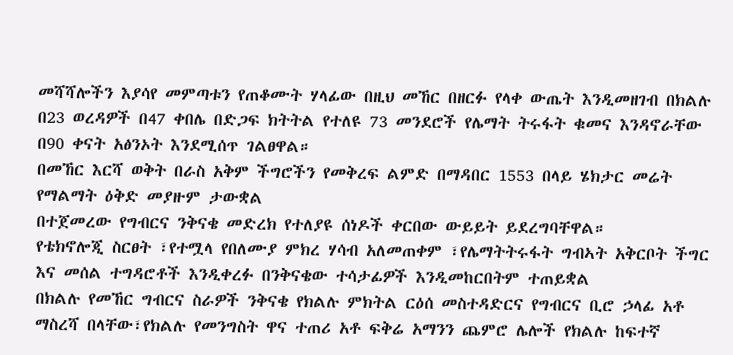መሻሻሎችን እያሳየ መምጣቱን የጠቆሙት ሃላፊው በዚህ መኸር በዘርፉ የላቀ ውጤት እንዲመዘገብ በክልሉ በ23 ወረዳዎች በ47 ቀበሌ በድጋፍ ክትትል የተለዩ 73 መንደሮች የሌማት ትሩፋት ቁመና እንዳኖራቸው በ90 ቀናት አፅንኦት እንደሚሰጥ ገልፀዋል።
በመኸር እርሻ ወቅት በራስ አቅም ችግሮችን የመቅረፍ ልምድ በማዳበር 1553 በላይ ሄክታር መሬት የማልማት ዕቅድ መያዙም ታውቋል
በተጀመረው የግብርና ንቅናቄ መድረክ የተለያዩ ሰነዶች ቀርበው ውይይት ይደረግባቸዋል።
የቴክኖሎጂ ስርፀት ፣የተሟላ የበለሙያ ምክረ ሃሳብ አለመጠቀም ፣የሌማትትሩፋት ግብኣት አቅርቦት ችግር እና መሰል ተግዳሮቶች እንዲቀረፉ በንቅናቄው ተሳታፊዎች እንዲመከርበትም ተጠይቋል
በክልሉ የመኸር ግብርና ስራዎች ንቅናቄ የክልሉ ምክትል ርዕሰ መስተዳድርና የግብርና ቢሮ ኃላፊ አቶ ማስረሻ በላቸው፣የክልሉ የመንግስት ዋና ተጠሪ አቶ ፍቅሬ አማንን ጨምሮ ሌሎች የክልሉ ከፍተኛ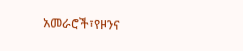አመራሮች፣የዞንና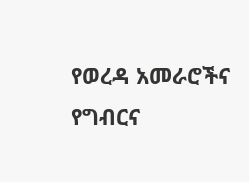የወረዳ አመራሮችና የግብርና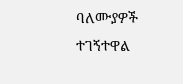ባለሙያዎች ተገኝተዋል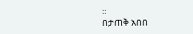።
በታጠቅ አበበ